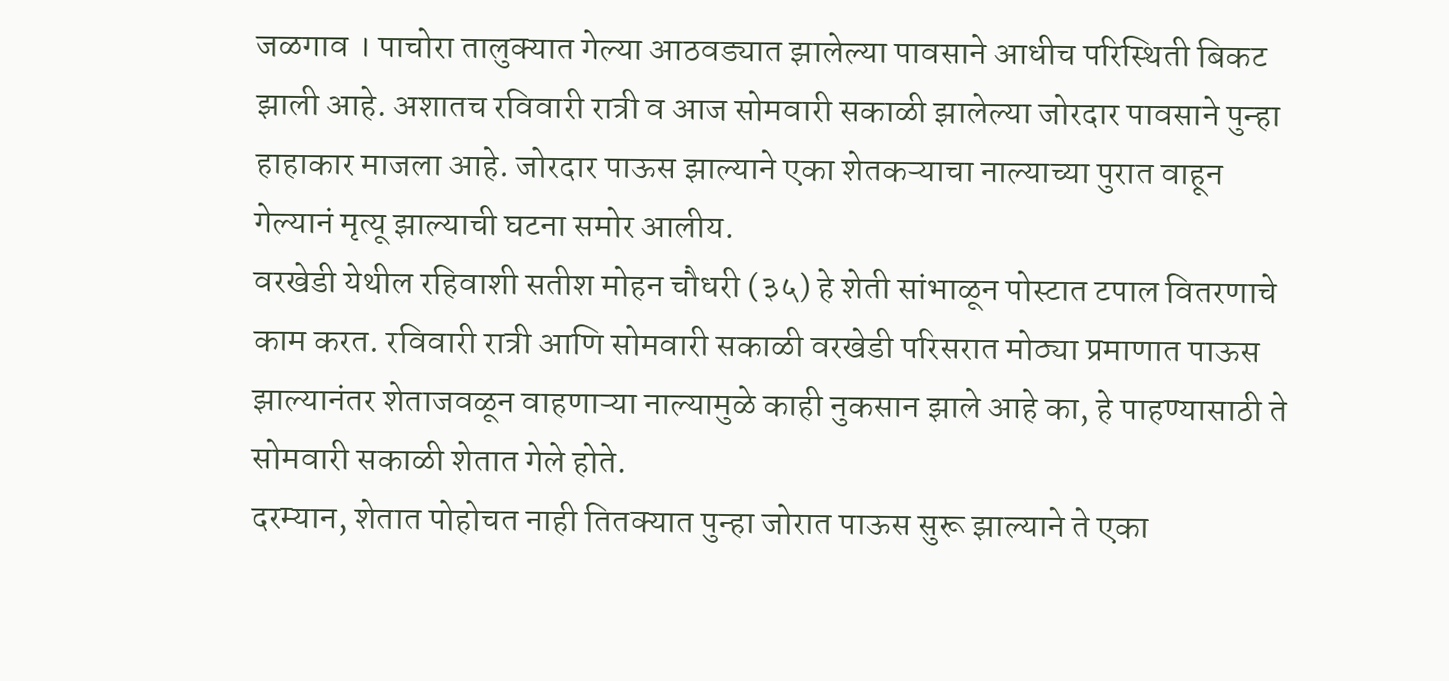जळगाव । पाचोरा तालुक्यात गेल्या आठवड्यात झालेल्या पावसाने आधीच परिस्थिती बिकट झाली आहे. अशातच रविवारी रात्री व आज सोमवारी सकाळी झालेल्या जोरदार पावसाने पुन्हा हाहाकार माजला आहे. जोरदार पाऊस झाल्याने एका शेतकऱ्याचा नाल्याच्या पुरात वाहून गेल्यानं मृत्यू झाल्याची घटना समोर आलीय.
वरखेडी येथील रहिवाशी सतीश मोहन चौधरी (३५) हे शेती सांभाळून पोस्टात टपाल वितरणाचे काम करत. रविवारी रात्री आणि सोमवारी सकाळी वरखेडी परिसरात मोठ्या प्रमाणात पाऊस झाल्यानंतर शेताजवळून वाहणाऱ्या नाल्यामुळे काही नुकसान झाले आहे का, हे पाहण्यासाठी ते सोमवारी सकाळी शेतात गेले होते.
दरम्यान, शेतात पोहोचत नाही तितक्यात पुन्हा जोरात पाऊस सुरू झाल्याने ते एका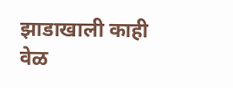झाडाखाली काही वेळ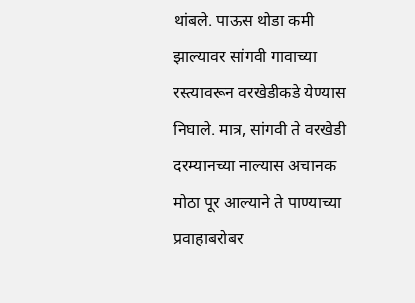थांबले. पाऊस थोडा कमी झाल्यावर सांगवी गावाच्या रस्त्यावरून वरखेडीकडे येण्यास निघाले. मात्र, सांगवी ते वरखेडी दरम्यानच्या नाल्यास अचानक मोठा पूर आल्याने ते पाण्याच्या प्रवाहाबरोबर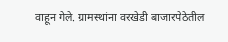वाहून गेले. ग्रामस्थांना वरखेडी बाजारपेठेतील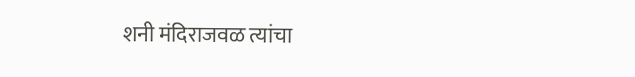शनी मंदिराजवळ त्यांचा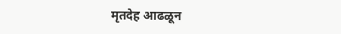मृतदेह आढळून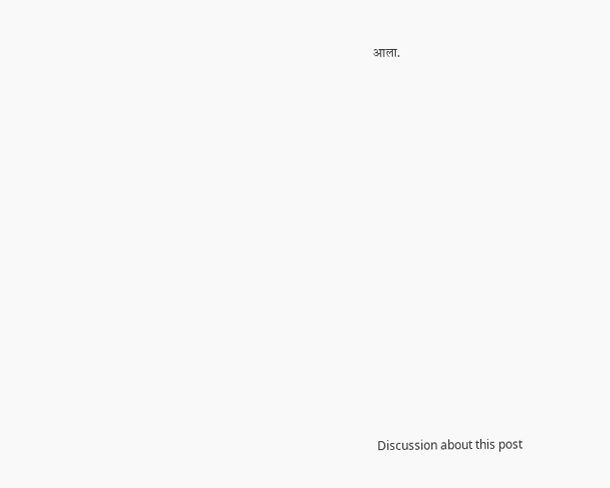आला.















Discussion about this post